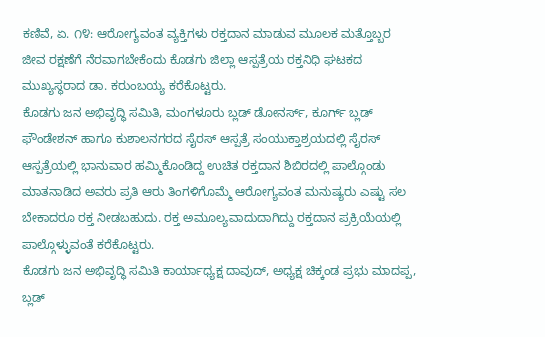ಕಣಿವೆ, ಏ. ೧೪: ಆರೋಗ್ಯವಂತ ವ್ಯಕ್ತಿಗಳು ರಕ್ತದಾನ ಮಾಡುವ ಮೂಲಕ ಮತ್ತೊಬ್ಬರ ಜೀವ ರಕ್ಷಣೆಗೆ ನೆರವಾಗಬೇಕೆಂದು ಕೊಡಗು ಜಿಲ್ಲಾ ಆಸ್ಪತ್ರೆಯ ರಕ್ತನಿಧಿ ಘಟಕದ ಮುಖ್ಯಸ್ಥರಾದ ಡಾ. ಕರುಂಬಯ್ಯ ಕರೆಕೊಟ್ಟರು.
ಕೊಡಗು ಜನ ಅಭಿವೃದ್ಧಿ ಸಮಿತಿ, ಮಂಗಳೂರು ಬ್ಲಡ್ ಡೋನರ್ಸ್, ಕೂರ್ಗ್ ಬ್ಲಡ್ ಫೌಂಡೇಶನ್ ಹಾಗೂ ಕುಶಾಲನಗರದ ಸೈರಸ್ ಆಸ್ಪತ್ರೆ ಸಂಯುಕ್ತಾಶ್ರಯದಲ್ಲಿ ಸೈರಸ್ ಆಸ್ಪತ್ರೆಯಲ್ಲಿ ಭಾನುವಾರ ಹಮ್ಮಿಕೊಂಡಿದ್ದ ಉಚಿತ ರಕ್ತದಾನ ಶಿಬಿರದಲ್ಲಿ ಪಾಲ್ಗೊಂಡು ಮಾತನಾಡಿದ ಅವರು ಪ್ರತಿ ಆರು ತಿಂಗಳಿಗೊಮ್ಮೆ ಆರೋಗ್ಯವಂತ ಮನುಷ್ಯರು ಎಷ್ಟು ಸಲ ಬೇಕಾದರೂ ರಕ್ತ ನೀಡಬಹುದು. ರಕ್ತ ಅಮೂಲ್ಯವಾದುದಾಗಿದ್ದು ರಕ್ತದಾನ ಪ್ರಕ್ರಿಯೆಯಲ್ಲಿ ಪಾಲ್ಗೊಳ್ಳುವಂತೆ ಕರೆಕೊಟ್ಟರು.
ಕೊಡಗು ಜನ ಅಭಿವೃದ್ಧಿ ಸಮಿತಿ ಕಾರ್ಯಾಧ್ಯಕ್ಷ ದಾವುದ್, ಅಧ್ಯಕ್ಷ ಚಿಕ್ಕಂಡ ಪ್ರಭು ಮಾದಪ್ಪ, ಬ್ಲಡ್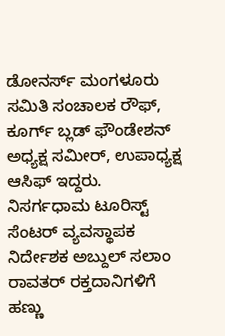ಡೋನರ್ಸ್ ಮಂಗಳೂರು ಸಮಿತಿ ಸಂಚಾಲಕ ರೌಫ್, ಕೂರ್ಗ್ ಬ್ಲಡ್ ಫೌಂಡೇಶನ್ ಅಧ್ಯಕ್ಷ ಸಮೀರ್, ಉಪಾಧ್ಯಕ್ಷ ಆಸಿಫ್ ಇದ್ದರು. ನಿಸರ್ಗಧಾಮ ಟೂರಿಸ್ಟ್ ಸೆಂಟರ್ ವ್ಯವಸ್ಥಾಪಕ ನಿರ್ದೇಶಕ ಅಬ್ದುಲ್ ಸಲಾಂ ರಾವತರ್ ರಕ್ತದಾನಿಗಳಿಗೆ ಹಣ್ಣು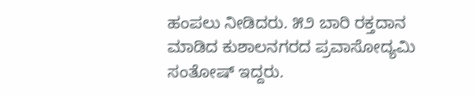ಹಂಪಲು ನೀಡಿದರು. ೫೨ ಬಾರಿ ರಕ್ತದಾನ ಮಾಡಿದ ಕುಶಾಲನಗರದ ಪ್ರವಾಸೋದ್ಯಮಿ ಸಂತೋಷ್ ಇದ್ದರು.